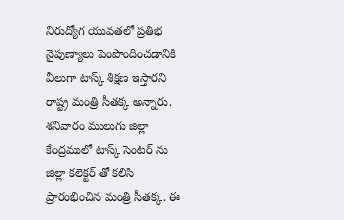నిరుద్యోగ యువతలో ప్రతిభ నైపుణ్యాలు పెంపొందించడానికి వీలుగా టాస్క్ శిక్షణ ఇస్తారని రాష్ట్ర మంత్రి సీతక్క అన్నారు. శనివారం ములుగు జిల్లా కేంద్రములో టాస్క్ సెంటర్ ను జిల్లా కలెక్టర్ తో కలిసి ప్రారంభించిన మంత్రి సీతక్క. ఈ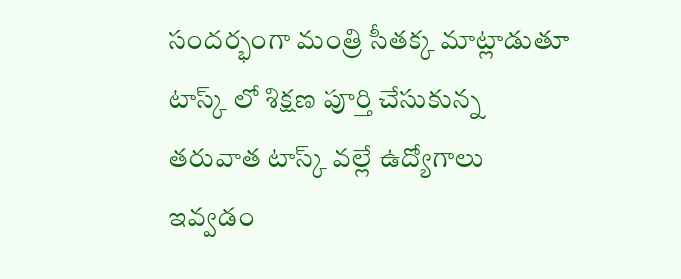సందర్భంగా మంత్రి సీతక్క మాట్లాడుతూ టాస్క్ లో శిక్షణ పూర్తి చేసుకున్న తరువాత టాస్క్ వల్లే ఉద్యోగాలు ఇవ్వడం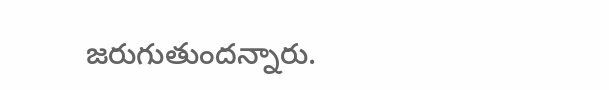జరుగుతుందన్నారు.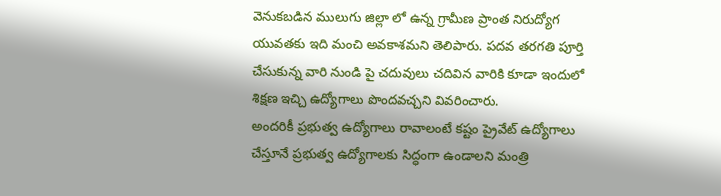వెనుకబడిన ములుగు జిల్లా లో ఉన్న గ్రామీణ ప్రాంత నిరుద్యోగ యువతకు ఇది మంచి అవకాశమని తెలిపారు. పదవ తరగతి పూర్తి చేసుకున్న వారి నుండి పై చదువులు చదివిన వారికి కూడా ఇందులో శిక్షణ ఇచ్చి ఉద్యోగాలు పొందవచ్చని వివరించారు.
అందరికీ ప్రభుత్వ ఉద్యోగాలు రావాలంటే కష్టం ప్రైవేట్ ఉద్యోగాలు చేస్తూనే ప్రభుత్వ ఉద్యోగాలకు సిద్ధంగా ఉండాలని మంత్రి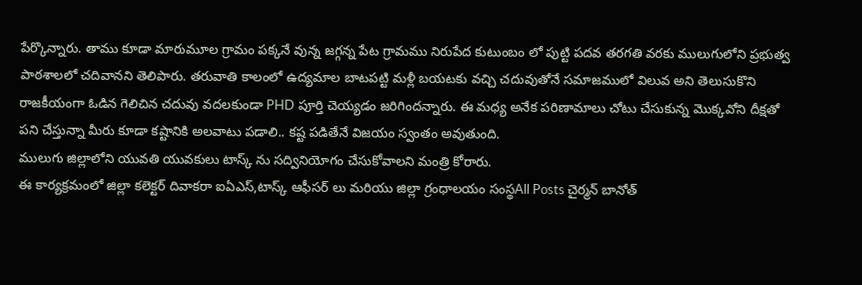పేర్కొన్నారు. తాము కూడా మారుమూల గ్రామం పక్కనే వున్న జగ్గన్న పేట గ్రామము నిరుపేద కుటుంబం లో పుట్టి పదవ తరగతి వరకు ములుగులోని ప్రభుత్వ పాఠశాలలో చదివానని తెలిపారు. తరువాతి కాలంలో ఉద్యమాల బాటపట్టి మళ్లీ బయటకు వచ్చి చదువుతోనే సమాజములో విలువ అని తెలుసుకొని రాజకీయంగా ఓడిన గెలిచిన చదువు వదలకుండా PHD పూర్తి చెయ్యడం జరిగిందన్నారు. ఈ మధ్య అనేక పరిణామాలు చోటు చేసుకున్న మొక్కవోని దీక్షతో పని చేస్తున్నా మీరు కూడా కష్టానికి అలవాటు పడాలి.. కష్ట పడితేనే విజయం స్వంతం అవుతుంది.
ములుగు జిల్లాలోని యువతి యువకులు టాస్క్ ను సద్వినియోగం చేసుకోవాలని మంత్రి కోరారు.
ఈ కార్యక్రమంలో జిల్లా కలెక్టర్ దివాకరా ఐఏఎస్,టాస్క్ ఆఫీసర్ లు మరియు జిల్లా గ్రంధాలయం సంస్థAll Posts చైర్మన్ బానోత్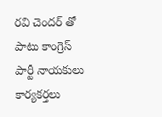రవి చెందర్ తో పాటు కాంగ్రెస్ పార్టీ నాయకులు కార్యకర్తలు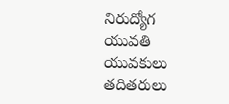నిరుద్యోగ యువతి యువకులు తదితరులు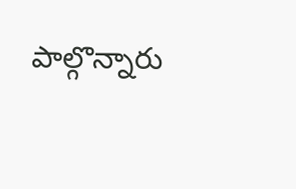పాల్గొన్నారు